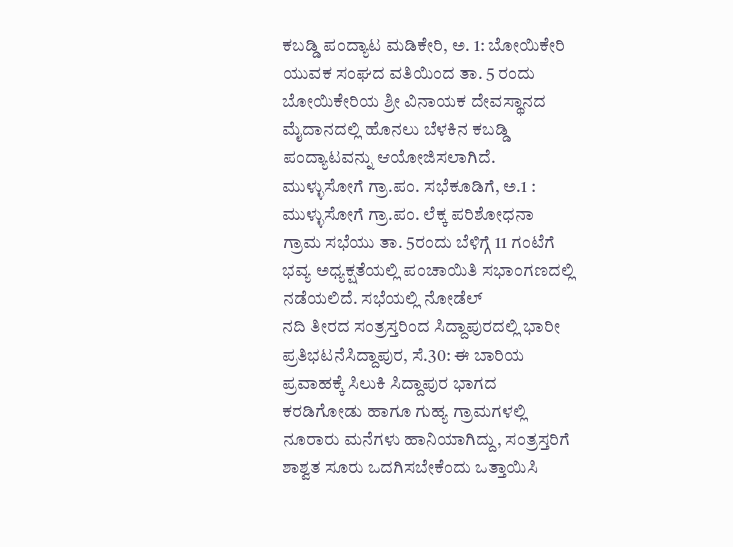ಕಬಡ್ಡಿ ಪಂದ್ಯಾಟ ಮಡಿಕೇರಿ, ಅ. 1: ಬೋಯಿಕೇರಿ ಯುವಕ ಸಂಘದ ವತಿಯಿಂದ ತಾ. 5 ರಂದು ಬೋಯಿಕೇರಿಯ ಶ್ರೀ ವಿನಾಯಕ ದೇವಸ್ಥಾನದ ಮೈದಾನದಲ್ಲಿ ಹೊನಲು ಬೆಳಕಿನ ಕಬಡ್ಡಿ ಪಂದ್ಯಾಟವನ್ನು ಆಯೋಜಿಸಲಾಗಿದೆ.
ಮುಳ್ಳುಸೋಗೆ ಗ್ರಾ.ಪಂ. ಸಭೆಕೂಡಿಗೆ, ಅ.1 : ಮುಳ್ಳುಸೋಗೆ ಗ್ರಾ.ಪಂ. ಲೆಕ್ಕ ಪರಿಶೋಧನಾ ಗ್ರಾಮ ಸಭೆಯು ತಾ. 5ರಂದು ಬೆಳಿಗ್ಗೆ 11 ಗಂಟೆಗೆ ಭವ್ಯ ಅಧ್ಯಕ್ಷತೆಯಲ್ಲಿ ಪಂಚಾಯಿತಿ ಸಭಾಂಗಣದಲ್ಲಿ ನಡೆಯಲಿದೆ. ಸಭೆಯಲ್ಲಿ ನೋಡೆಲ್
ನದಿ ತೀರದ ಸಂತ್ರಸ್ತರಿಂದ ಸಿದ್ದಾಪುರದಲ್ಲಿ ಭಾರೀ ಪ್ರತಿಭಟನೆಸಿದ್ದಾಪುರ, ಸೆ.30: ಈ ಬಾರಿಯ ಪ್ರವಾಹಕ್ಕೆ ಸಿಲುಕಿ ಸಿದ್ದಾಪುರ ಭಾಗದ ಕರಡಿಗೋಡು ಹಾಗೂ ಗುಹ್ಯ ಗ್ರಾಮಗಳಲ್ಲಿ ನೂರಾರು ಮನೆಗಳು ಹಾನಿಯಾಗಿದ್ದು, ಸಂತ್ರಸ್ತರಿಗೆ ಶಾಶ್ವತ ಸೂರು ಒದಗಿಸಬೇಕೆಂದು ಒತ್ತಾಯಿಸಿ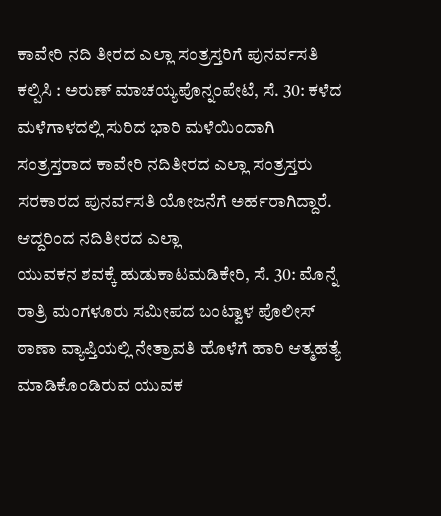ಕಾವೇರಿ ನದಿ ತೀರದ ಎಲ್ಲಾ ಸಂತ್ರಸ್ತರಿಗೆ ಪುನರ್ವಸತಿ ಕಲ್ಪಿಸಿ : ಅರುಣ್ ಮಾಚಯ್ಯಪೊನ್ನಂಪೇಟೆ, ಸೆ. 30: ಕಳೆದ ಮಳೆಗಾಳದಲ್ಲಿ ಸುರಿದ ಭಾರಿ ಮಳೆಯಿಂದಾಗಿ ಸಂತ್ರಸ್ತರಾದ ಕಾವೇರಿ ನದಿತೀರದ ಎಲ್ಲಾ ಸಂತ್ರಸ್ತರು ಸರಕಾರದ ಪುನರ್ವಸತಿ ಯೋಜನೆಗೆ ಅರ್ಹರಾಗಿದ್ದಾರೆ. ಆದ್ದರಿಂದ ನದಿತೀರದ ಎಲ್ಲಾ
ಯುವಕನ ಶವಕ್ಕೆ ಹುಡುಕಾಟಮಡಿಕೇರಿ, ಸೆ. 30: ಮೊನ್ನೆ ರಾತ್ರಿ ಮಂಗಳೂರು ಸಮೀಪದ ಬಂಟ್ವಾಳ ಪೊಲೀಸ್ ಠಾಣಾ ವ್ಯಾಪ್ತಿಯಲ್ಲಿ ನೇತ್ರಾವತಿ ಹೊಳೆಗೆ ಹಾರಿ ಆತ್ಮಹತ್ಯೆ ಮಾಡಿಕೊಂಡಿರುವ ಯುವಕ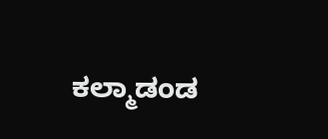ಕಲ್ಮಾಡಂಡ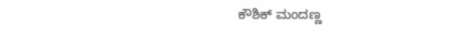ಕೌಶಿಕ್ ಮಂದಣ್ಣ